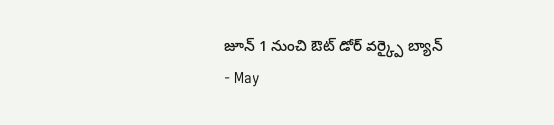జూన్ 1 నుంచి ఔట్ డోర్ వర్క్పై బ్యాన్
- May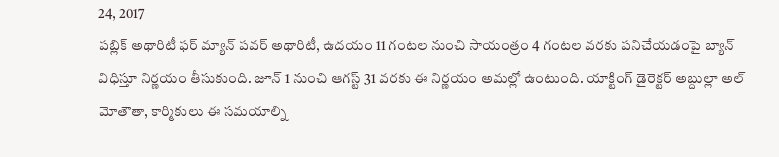24, 2017
పబ్లిక్ అథారిటీ ఫర్ మ్యాన్ పవర్ అథారిటీ, ఉదయం 11 గంటల నుంచి సాయంత్రం 4 గంటల వరకు పనిచేయడంపై బ్యాన్ విధిస్తూ నిర్ణయం తీసుకుంది. జూన్ 1 నుంచి ఆగస్ట్ 31 వరకు ఈ నిర్ణయం అమల్లో ఉంటుంది. యాక్టింగ్ డైరెక్టర్ అబ్దుల్లా అల్ మోతౌతా, కార్మికులు ఈ సమయాల్ని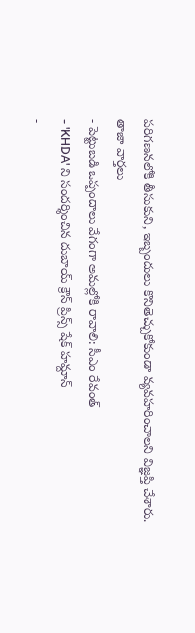పరిగణనలోకి తీసుకుని, ఇబ్బందులు కొనితెచ్చుకోకుండా వ్యవహరించాలని విజ్ఞప్తి చేశారు.
తాజా వార్తలు
- పెట్టుబడి ఒప్పందాలు వేగంగా అమల్లోకి రావాలి: సీఎం రేవంత్
- 'KHDA' ని సందర్శించిన దుబాయ్ క్రౌన్ ప్రిన్స్ షేక్ హమ్దాన్
-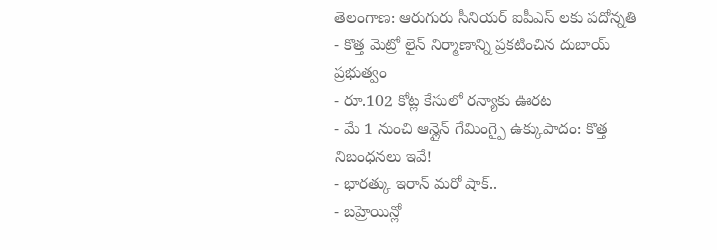తెలంగాణ: ఆరుగురు సీనియర్ ఐపీఎస్ లకు పదోన్నతి
- కొత్త మెట్రో లైన్ నిర్మాణాన్ని ప్రకటించిన దుబాయ్ ప్రభుత్వం
- రూ.102 కోట్ల కేసులో రన్యాకు ఊరట
- మే 1 నుంచి ఆన్లైన్ గేమింగ్పై ఉక్కుపాదం: కొత్త నిబంధనలు ఇవే!
- భారత్కు ఇరాన్ మరో షాక్..
- బహ్రెయిన్లో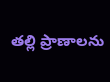తల్లి ప్రాణాలను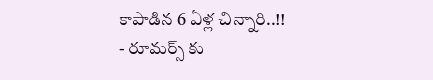కాపాడిన 6 ఏళ్ల చిన్నారి..!!
- రూమర్స్ కు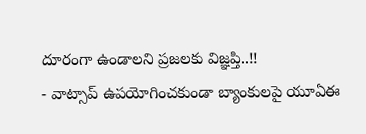దూరంగా ఉండాలని ప్రజలకు విజ్ఞప్తి..!!
- వాట్సాప్ ఉపయోగించకుండా బ్యాంకులపై యూఏఈ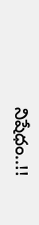నిషేధం..!!